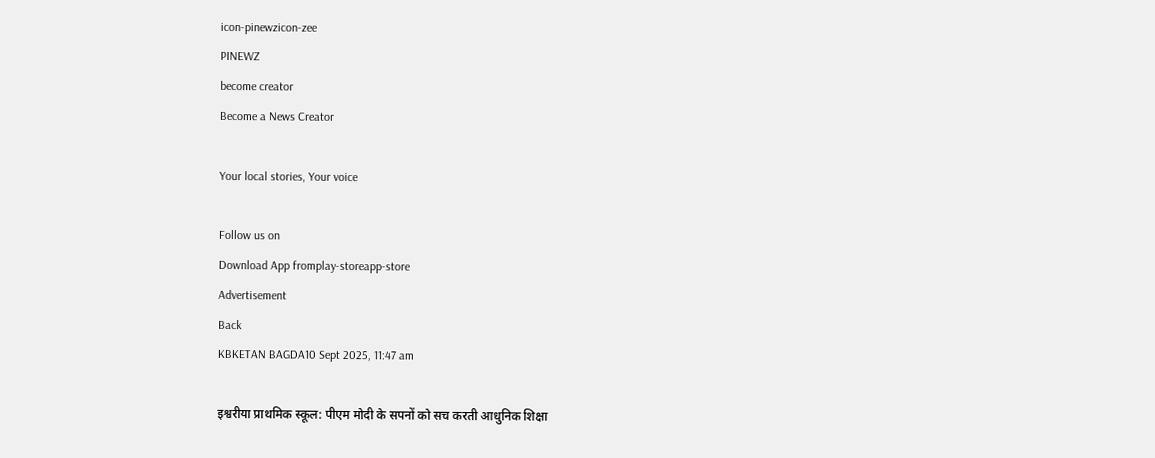icon-pinewzicon-zee
PINEWZ
become creator
Become a News Creator

Your local stories, Your voice

Follow us on
Download App fromplay-storeapp-store
Advertisement
Back
KBKETAN BAGDA10 Sept 2025, 11:47 am

इश्वरीया प्राथमिक स्कूल: पीएम मोदी के सपनों को सच करती आधुनिक शिक्षा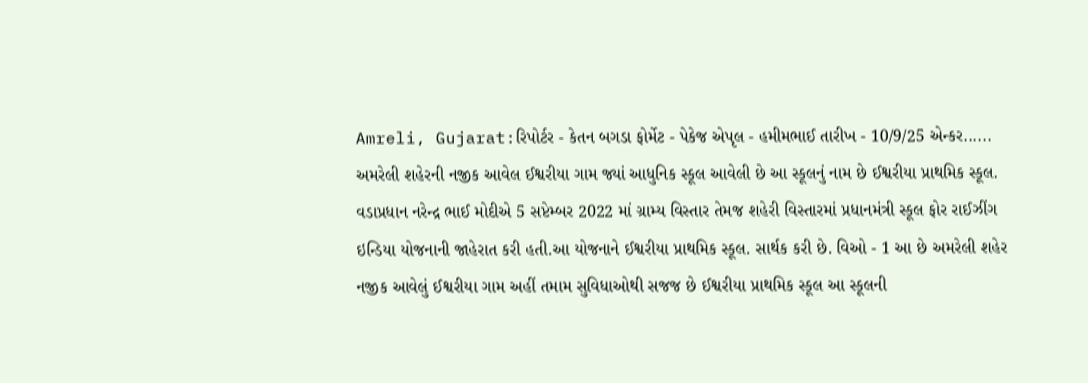Amreli, Gujarat:રિપોર્ટર - કેતન બગડા ફોર્મેટ - પેકેજ એપૃલ - હમીમભાઈ તારીખ - 10/9/25 એન્કર...... અમરેલી શહેરની નજીક આવેલ ઈશ્વરીયા ગામ જ્યાં આધુનિક સ્કૂલ આવેલી છે આ સ્કૂલનું નામ છે ઈશ્વરીયા પ્રાથમિક સ્કૂલ. વડાપ્રધાન નરેન્દ્ર ભાઈ મોદીએ 5 સપ્ટેમ્બર 2022 માં ગ્રામ્ય વિસ્તાર તેમજ શહેરી વિસ્તારમાં પ્રધાનમંત્રી સ્કૂલ ફોર રાઈઝીંગ ઇન્ડિયા યોજનાની જાહેરાત કરી હતી.આ યોજનાને ઈશ્વરીયા પ્રાથમિક સ્કૂલ. સાર્થક કરી છે. વિઓ - 1 આ છે અમરેલી શહેર નજીક આવેલું ઈશ્વરીયા ગામ અહીં તમામ સુવિધાઓથી સજજ છે ઈશ્વરીયા પ્રાથમિક સ્કૂલ આ સ્કૂલની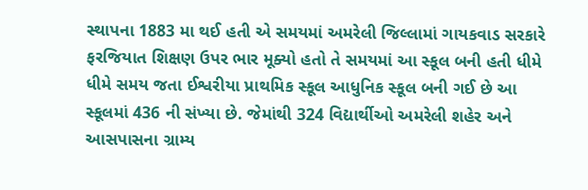સ્થાપના 1883 મા થઈ હતી એ સમયમાં અમરેલી જિલ્લામાં ગાયકવાડ સરકારે ફરજિયાત શિક્ષણ ઉપર ભાર મૂક્યો હતો તે સમયમાં આ સ્કૂલ બની હતી ધીમે ધીમે સમય જતા ઈશ્વરીયા પ્રાથમિક સ્કૂલ આધુનિક સ્કૂલ બની ગઈ છે આ સ્કૂલમાં 436 ની સંખ્યા છે. જેમાંથી 324 વિદ્યાર્થીઓ અમરેલી શહેર અને આસપાસના ગ્રામ્ય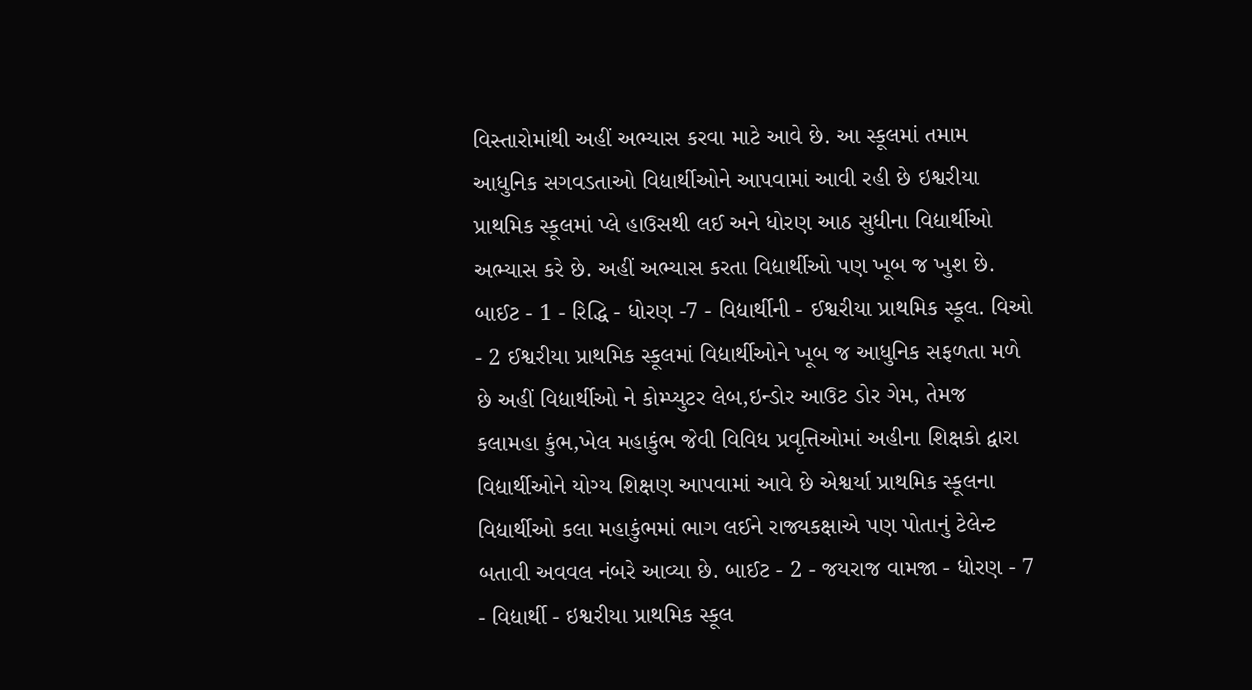વિસ્તારોમાંથી અહીં અભ્યાસ કરવા માટે આવે છે. આ સ્કૂલમાં તમામ આધુનિક સગવડતાઓ વિદ્યાર્થીઓને આપવામાં આવી રહી છે ઇશ્વરીયા પ્રાથમિક સ્કૂલમાં પ્લે હાઉસથી લઈ અને ધોરણ આઠ સુધીના વિદ્યાર્થીઓ અભ્યાસ કરે છે. અહીં અભ્યાસ કરતા વિદ્યાર્થીઓ પણ ખૂબ જ ખુશ છે. બાઈટ - 1 - રિદ્ધિ - ધોરણ -7 - વિદ્યાર્થીની - ઈશ્વરીયા પ્રાથમિક સ્કૂલ. વિઓ - 2 ઈશ્વરીયા પ્રાથમિક સ્કૂલમાં વિદ્યાર્થીઓને ખૂબ જ આધુનિક સફળતા મળે છે અહીં વિદ્યાર્થીઓ ને કોમ્પ્યુટર લેબ,ઇન્ડોર આઉટ ડોર ગેમ, તેમજ કલામહા કુંભ,ખેલ મહાકુંભ જેવી વિવિધ પ્રવૃત્તિઓમાં અહીના શિક્ષકો દ્વારા વિદ્યાર્થીઓને યોગ્ય શિક્ષણ આપવામાં આવે છે એશ્વર્યા પ્રાથમિક સ્કૂલના વિદ્યાર્થીઓ કલા મહાકુંભમાં ભાગ લઈને રાજ્યકક્ષાએ પણ પોતાનું ટેલેન્ટ બતાવી અવવલ નંબરે આવ્યા છે. બાઈટ - 2 - જયરાજ વામજા - ધોરણ - 7 - વિદ્યાર્થી - ઇશ્વરીયા પ્રાથમિક સ્કૂલ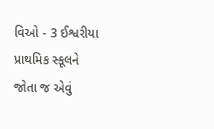વિઓ - 3 ઈશ્વરીયા પ્રાથમિક સ્કૂલને જોતા જ એવું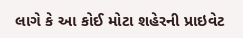લાગે કે આ કોઈ મોટા શહેરની પ્રાઇવેટ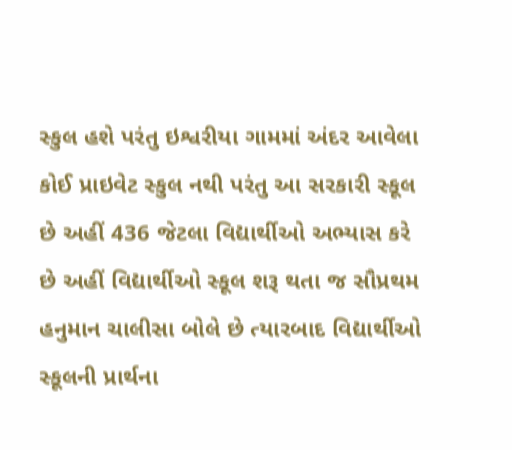સ્કુલ હશે પરંતુ ઇશ્વરીયા ગામમાં અંદર આવેલા કોઈ પ્રાઇવેટ સ્કુલ નથી પરંતુ આ સરકારી સ્કૂલ છે અહીં 436 જેટલા વિદ્યાર્થીઓ અભ્યાસ કરે છે અહીં વિદ્યાર્થીઓ સ્કૂલ શરૂ થતા જ સૌપ્રથમ હનુમાન ચાલીસા બોલે છે ત્યારબાદ વિદ્યાર્થીઓ સ્કૂલની પ્રાર્થના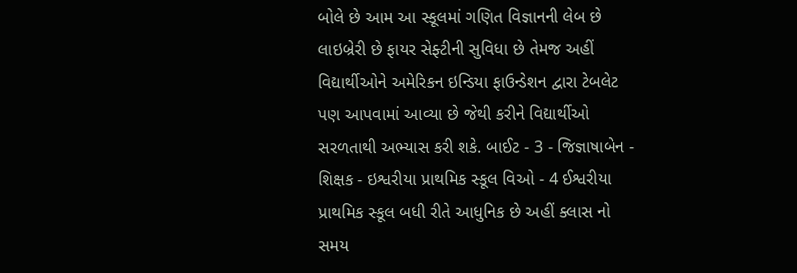બોલે છે આમ આ સ્કૂલમાં ગણિત વિજ્ઞાનની લેબ છે લાઇબ્રેરી છે ફાયર સેફ્ટીની સુવિધા છે તેમજ અહીં વિદ્યાર્થીઓને અમેરિકન ઇન્ડિયા ફાઉન્ડેશન દ્વારા ટેબલેટ પણ આપવામાં આવ્યા છે જેથી કરીને વિદ્યાર્થીઓ સરળતાથી અભ્યાસ કરી શકે. બાઈટ - 3 - જિજ્ઞાષાબેન - શિક્ષક - ઇશ્વરીયા પ્રાથમિક સ્કૂલ વિઓ - 4 ઈશ્વરીયા પ્રાથમિક સ્કૂલ બધી રીતે આધુનિક છે અહીં ક્લાસ નો સમય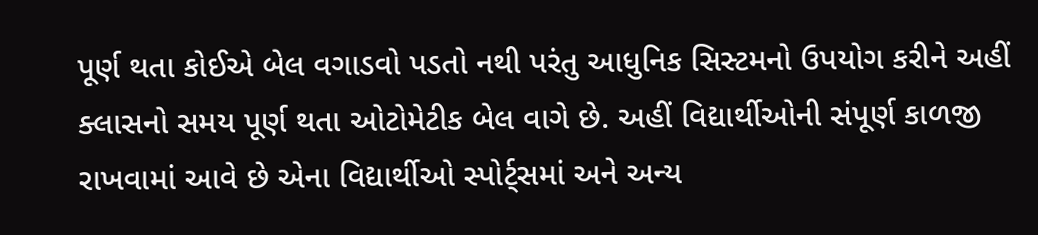પૂર્ણ થતા કોઈએ બેલ વગાડવો પડતો નથી પરંતુ આધુનિક સિસ્ટમનો ઉપયોગ કરીને અહીં ક્લાસનો સમય પૂર્ણ થતા ઓટોમેટીક બેલ વાગે છે. અહીં વિદ્યાર્થીઓની સંપૂર્ણ કાળજી રાખવામાં આવે છે એના વિદ્યાર્થીઓ સ્પોર્ટ્સમાં અને અન્ય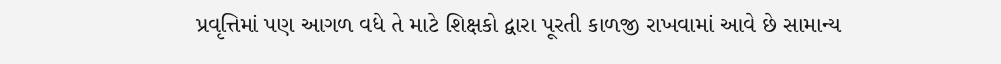પ્રવૃત્તિમાં પણ આગળ વધે તે માટે શિક્ષકો દ્વારા પૂરતી કાળજી રાખવામાં આવે છે સામાન્ય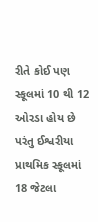રીતે કોઈ પણ સ્કૂલમાં 10 થી 12 ઓરડા હોય છે પરંતુ ઈશ્વરીયા પ્રાથમિક સ્કૂલમાં 18 જેટલા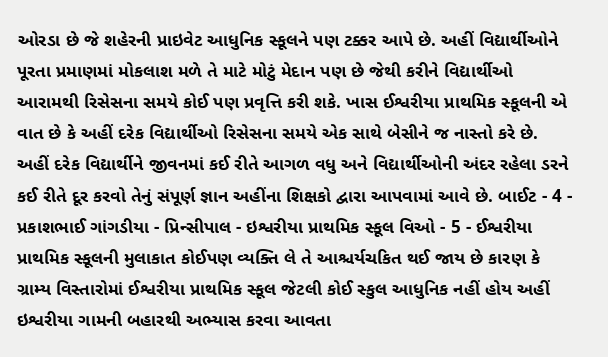ઓરડા છે જે શહેરની પ્રાઇવેટ આધુનિક સ્કૂલને પણ ટક્કર આપે છે. અહીં વિદ્યાર્થીઓને પૂરતા પ્રમાણમાં મોકલાશ મળે તે માટે મોટું મેદાન પણ છે જેથી કરીને વિદ્યાર્થીઓ આરામથી રિસેસના સમયે કોઈ પણ પ્રવૃત્તિ કરી શકે. ખાસ ઈશ્વરીયા પ્રાથમિક સ્કૂલની એ વાત છે કે અહીં દરેક વિદ્યાર્થીઓ રિસેસના સમયે એક સાથે બેસીને જ નાસ્તો કરે છે. અહીં દરેક વિદ્યાર્થીને જીવનમાં કઈ રીતે આગળ વધુ અને વિદ્યાર્થીઓની અંદર રહેલા ડરને કઈ રીતે દૂર કરવો તેનું સંપૂર્ણ જ્ઞાન અહીંના શિક્ષકો દ્વારા આપવામાં આવે છે. બાઈટ - 4 - પ્રકાશભાઈ ગાંગડીયા - પ્રિન્સીપાલ - ઇશ્વરીયા પ્રાથમિક સ્કૂલ વિઓ - 5 - ઈશ્વરીયા પ્રાથમિક સ્કૂલની મુલાકાત કોઈપણ વ્યક્તિ લે તે આશ્ચર્યચકિત થઈ જાય છે કારણ કે ગ્રામ્ય વિસ્તારોમાં ઈશ્વરીયા પ્રાથમિક સ્કૂલ જેટલી કોઈ સ્કુલ આધુનિક નહીં હોય અહીં ઇશ્વરીયા ગામની બહારથી અભ્યાસ કરવા આવતા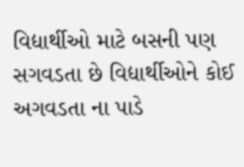વિદ્યાર્થીઓ માટે બસની પણ સગવડતા છે વિદ્યાર્થીઓને કોઈ અગવડતા ના પાડે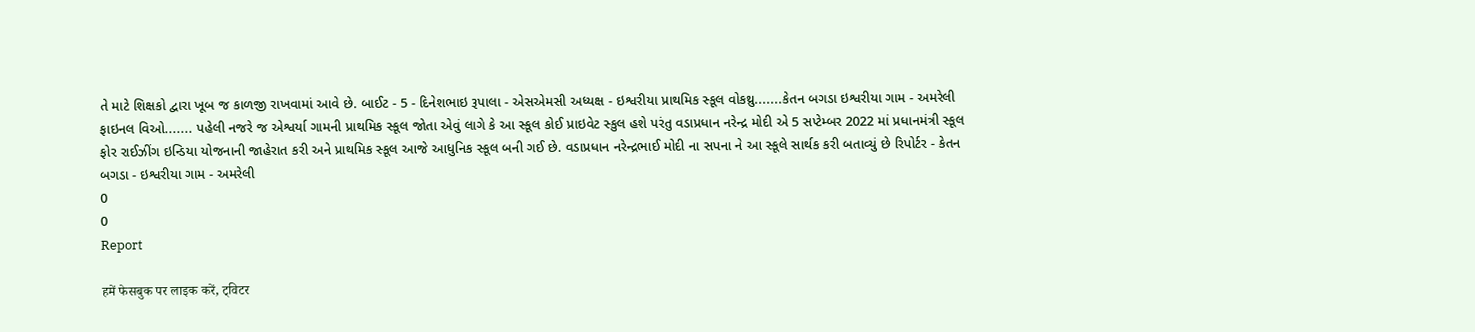તે માટે શિક્ષકો દ્વારા ખૂબ જ કાળજી રાખવામાં આવે છે. બાઈટ - 5 - દિનેશભાઇ રૂપાલા - એસએમસી અધ્યક્ષ - ઇશ્વરીયા પ્રાથમિક સ્કૂલ વોકથ્રુ.......કેતન બગડા ઇશ્વરીયા ગામ - અમરેલી ફાઇનલ વિઓ....... પહેલી નજરે જ એશ્વર્યા ગામની પ્રાથમિક સ્કૂલ જોતા એવું લાગે કે આ સ્કૂલ કોઈ પ્રાઇવેટ સ્કુલ હશે પરંતુ વડાપ્રધાન નરેન્દ્ર મોદી એ 5 સપ્ટેમ્બર 2022 માં પ્રધાનમંત્રી સ્કૂલ ફોર રાઈઝીંગ ઇન્ડિયા યોજનાની જાહેરાત કરી અને પ્રાથમિક સ્કૂલ આજે આધુનિક સ્કૂલ બની ગઈ છે. વડાપ્રધાન નરેન્દ્રભાઈ મોદી ના સપના ને આ સ્કૂલે સાર્થક કરી બતાવ્યું છે રિપોર્ટર - કેતન બગડા - ઇશ્વરીયા ગામ - અમરેલી
0
0
Report

हमें फेसबुक पर लाइक करें, ट्विटर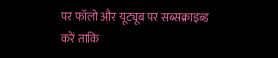पर फॉलो और यूट्यूब पर सब्सक्राइब्ड करें ताकि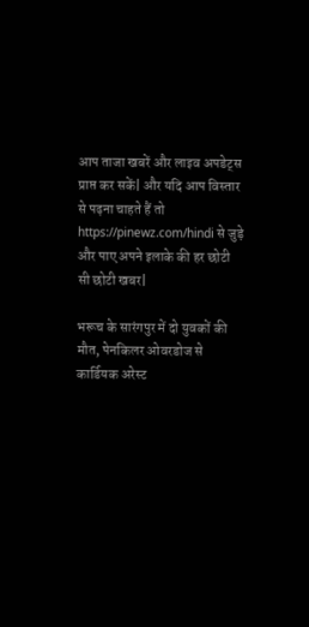आप ताजा खबरें और लाइव अपडेट्स प्राप्त कर सकें| और यदि आप विस्तार से पढ़ना चाहते हैं तो https://pinewz.com/hindi से जुड़े और पाए अपने इलाके की हर छोटी सी छोटी खबर|

भरूच के सारंगपुर में दो युवकों की मौत, पेनकिलर ओवरडोज से कार्डियक अरेस्ट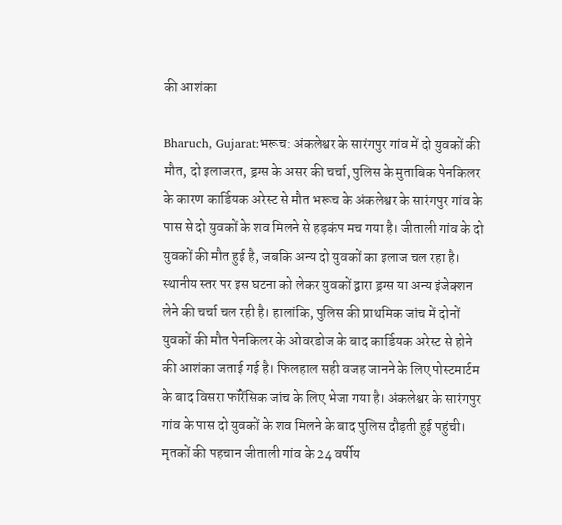की आशंका

Bharuch, Gujarat:भरूच: अंकलेश्वर के सारंगपुर गांव में दो युवकों की मौत, दो इलाजरत, ड्रग्स के असर की चर्चा, पुलिस के मुताबिक पेनकिलर के कारण कार्डियक अरेस्ट से मौत भरूच के अंकलेश्वर के सारंगपुर गांव के पास से दो युवकों के शव मिलने से हड़कंप मच गया है। जीताली गांव के दो युवकों की मौत हुई है, जबकि अन्य दो युवकों का इलाज चल रहा है। स्थानीय स्तर पर इस घटना को लेकर युवकों द्वारा ड्रग्स या अन्य इंजेक्शन लेने की चर्चा चल रही है। हालांकि, पुलिस की प्राथमिक जांच में दोनों युवकों की मौत पेनकिलर के ओवरडोज के बाद कार्डियक अरेस्ट से होने की आशंका जताई गई है। फिलहाल सही वजह जानने के लिए पोस्टमार्टम के बाद विसरा फॉरेंसिक जांच के लिए भेजा गया है। अंकलेश्वर के सारंगपुर गांव के पास दो युवकों के शव मिलने के बाद पुलिस दौड़ती हुई पहुंची। मृतकों की पहचान जीताली गांव के 24 वर्षीय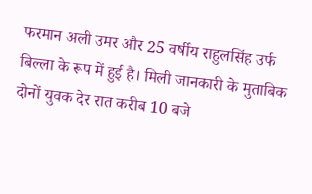फरमान अली उमर और 25 वर्षीय राहुलसिंह उर्फ बिल्ला के रूप में हुई है। मिली जानकारी के मुताबिक दोनों युवक देर रात करीब 10 बजे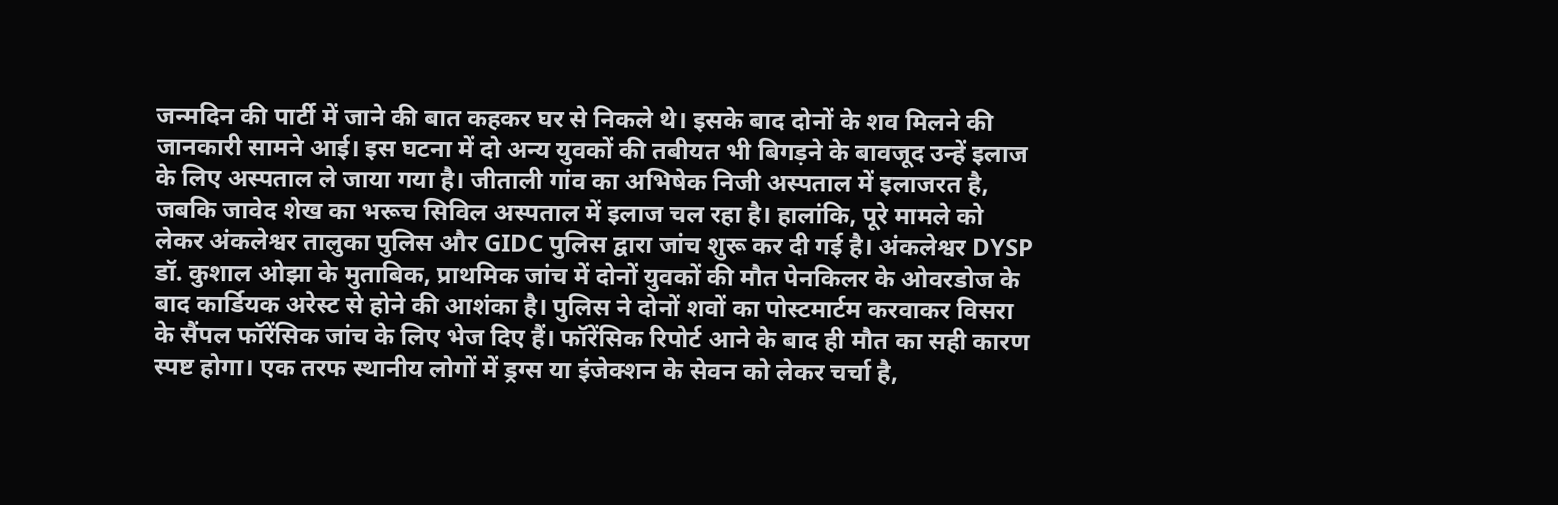जन्मदिन की पार्टी में जाने की बात कहकर घर से निकले थे। इसके बाद दोनों के शव मिलने की जानकारी सामने आई। इस घटना में दो अन्य युवकों की तबीयत भी बिगड़ने के बावजूद उन्हें इलाज के लिए अस्पताल ले जाया गया है। जीताली गांव का अभिषेक निजी अस्पताल में इलाजरत है, जबकि जावेद शेख का भरूच सिविल अस्पताल में इलाज चल रहा है। हालांकि, पूरे मामले को लेकर अंकलेश्वर तालुका पुलिस और GIDC पुलिस द्वारा जांच शुरू कर दी गई है। अंकलेश्वर DYSP डॉ. कुशाल ओझा के मुताबिक, प्राथमिक जांच में दोनों युवकों की मौत पेनकिलर के ओवरडोज के बाद कार्डियक अरेस्ट से होने की आशंका है। पुलिस ने दोनों शवों का पोस्टमार्टम करवाकर विसरा के सैंपल फॉरेंसिक जांच के लिए भेज दिए हैं। फॉरेंसिक रिपोर्ट आने के बाद ही मौत का सही कारण स्पष्ट होगा। एक तरफ स्थानीय लोगों में ड्रग्स या इंजेक्शन के सेवन को लेकर चर्चा है,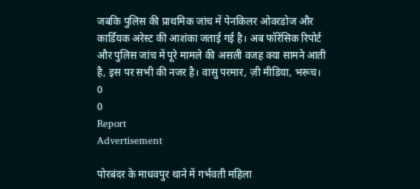जबकि पुलिस की प्राथमिक जांच में पेनकिलर ओवरडोज और कार्डियक अरेस्ट की आशंका जताई गई है। अब फॉरेंसिक रिपोर्ट और पुलिस जांच में पूरे मामले की असली वजह क्या सामने आती है, इस पर सभी की नजर है। वासु परमार, ज़ी मीडिया, भरूच।
0
0
Report
Advertisement

पोरबंदर के माधवपुर थाने में गर्भवती महिला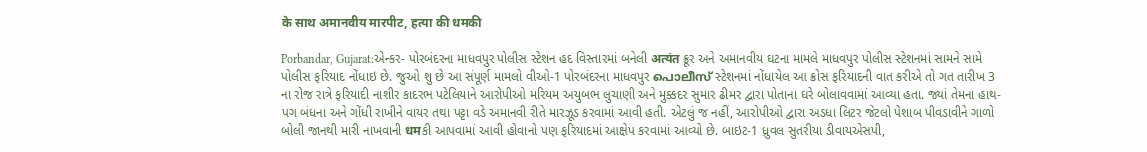के साथ अमानवीय मारपीट, हत्या की धमकी

Porbandar, Gujarat:એન્કર- પોરબંદરના માધવપુર પોલીસ સ્ટેશન હદ વિસ્તારમાં બનેલી अत्यंत ક્રૂર અને અમાનવીય ઘટના મામલે માધવપુર પોલીસ સ્ટેશનમાં સામને સામે પોલીસ ફરિયાદ નોંધાઇ છે. જુઓ શુ છે આ સંપૂર્ણ મામલો વીઓ-1 પોરબંદરના માધવપુર പൊലീസ് સ્ટેશનમાં નોંધાયેલ આ ક્રોસ ફરિયાદની વાત કરીએ તો ગત તારીખ 3 ના રોજ રાત્રે ફરિયાદી નાશીર કાદરભ પટેલિયાને આરોપીઓ મરિયમ અયુબભ લુચાણી અને મુક્કદર સુમાર ઢીમર દ્વારા પોતાના ઘરે બોલાવવામાં આવ્યા હતા. જ્યાં તેમના હાથ-પગ બંધના અને ગોંધી રાખીને વાયર તથા પટ્ટા વડે અમાનવી રીતે મારઝૂડ કરવામાં આવી હતી. એટલું જ નહીં, આરોપીઓ દ્વારા અડધા લિટર જેટલો પેશાબ પીવડાવીને ગાળો બોલી જાનથી મારી નાખવાની धमકી આપવામાં આવી હોવાનો પણ ફરિયાદમાં આક્ષેપ કરવામાં આવ્યો છે. બાઇટ-1 ધ્રુવલ સુતરીયા ડીવાયએસપી,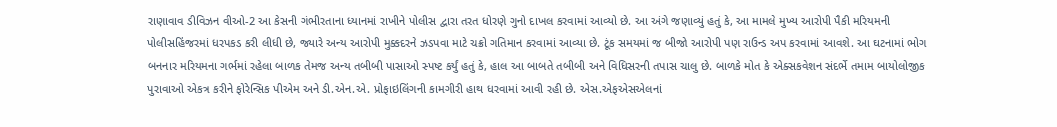રાણાવાવ ડીવિઝન વીઓ-2 આ કેસની ગંભીરતાના ધ્યાનમાં રાખીને પોલીસ દ્વારા તરત ધોરણે ગુનો દાખલ કરવામાં આવ્યો છે. આ અંગે જણાવ્યું હતું કે, આ મામલે મુખ્ય આરોપી પૈકી મરિયમની પોલીસહિંજરમાં ધરપકડ કરી લીધી છે, જ્યારે અન્ય આરોપી મુક્કદરને ઝડપવા માટે ચક્રો ગતિમાન કરવામાં આવ્યા છે. ટૂંક સમયમાં જ બીજો આરોપી પણ રાઉન્ડ અપ કરવામાં આવશે. આ ઘટનામાં ભોગ બનનાર મરિયમના ગર્ભમાં રહેલા બાળક તેમજ અન્ય તબીબી પાસાઓ સ્પષ્ટ કર્યું હતું કે, હાલ આ બાબતે તબીબી અને વિધિસરની તપાસ ચાલુ છે. બાળકે મોત કે એક્સકવેશન સંદર્ભે તમામ બાયોલોજીક પુરાવાઓ એકત્ર કરીને ફોરેન્સિક પીએમ અને ડી.એન.એ. પ્રોફાઇલિંગની કામગીરી હાથ ધરવામાં આવી રહી છે. એસ.એફએસએલનાં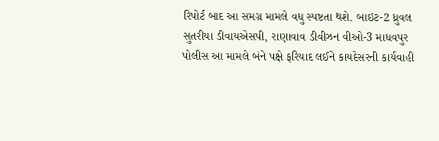રિપોર્ટ બાદ આ સમગ્ર મામલે વધુ સ્પષ્ટતા થશે. બાઇટ-2 ધ્રુવલ સુતરીયા ડીવાયએસપી, રાણાવાવ ડીવીઝન વીઓ-3 માધવપુર પોલીસ આ મામલે બંને પક્ષે ફરિયાદ લઈને કાયદેસરની કાર્યવાહી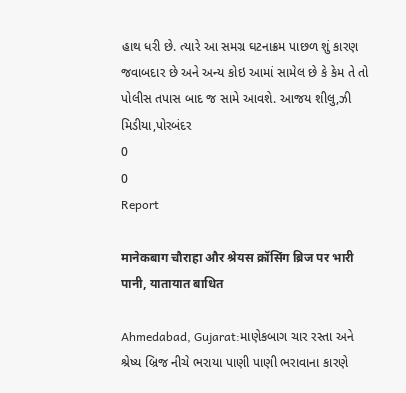હાથ ધરી છે. ત્યારે આ સમગ્ર ઘટનાક્રમ પાછળ શું કારણ જવાબદાર છે અને અન્ય કોઇ આમાં સામેલ છે કે કેમ તે તો પોલીસ તપાસ બાદ જ સામે આવશે. આજય શીલુ,ઝી મિડીયા,પોરબંદર
0
0
Report

मानेकबाग चौराहा और श्रेयस क्रॉसिंग ब्रिज पर भारी पानी, यातायात बाधित

Ahmedabad, Gujarat:માણેકબાગ ચાર રસ્તા અને શ્રેષ્ય બ્રિજ નીચે ભરાયા પાણી પાણી ભરાવાના કારણે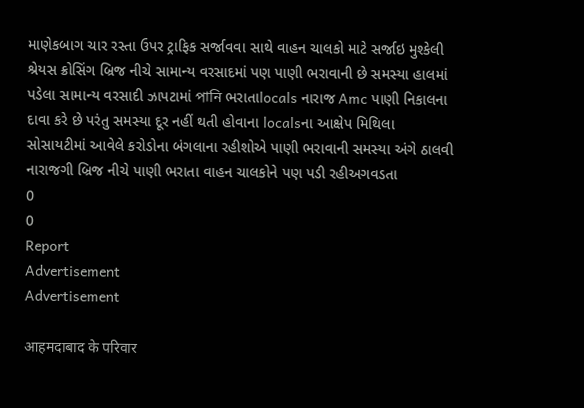માણેકબાગ ચાર રસ્તા ઉપર ટ્રાફિક સર્જાવવા સાથે વાહન ચાલકો માટે સર્જાઇ મુશ્કેલી શ્રેયસ ક્રોસિંગ બ્રિજ નીચે સામાન્ય વરસાદમાં પણ પાણી ભરાવાની છે સમસ્યા હાલમાં પડેલા સામાન્ય વરસાદી ઝાપટામાં পানি ભરાતાlocals નારાજ Amc પાણી નિકાલના દાવા કરે છે પરંતુ સમસ્યા દૂર નહીં થતી હોવાના localsના આક્ષેપ મિથિલા સોસાયટીમાં આવેલે કરોડોના બંગલાના રહીશોએ પાણી ભરાવાની સમસ્યા અંગે ઠાલવી નારાજગી બ્રિજ નીચે પાણી ભરાતા વાહન ચાલકોને પણ પડી રહીઅગવડતા
0
0
Report
Advertisement
Advertisement

आहमदाबाद के परिवार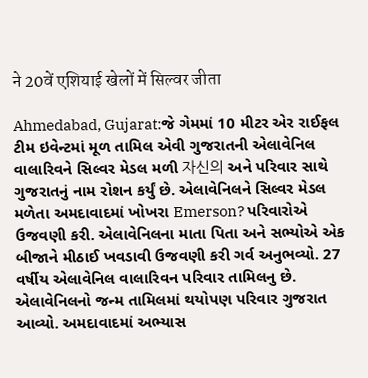ने 20वें एशियाई खेलों में सिल्वर जीता

Ahmedabad, Gujarat:જે ગેમમાં 10 મીટર એર રાઈફલ ટીમ ઇવેન્ટમાં મૂળ તામિલ એવી ગુજરાતની એલાવેનિલ વાલારિવને સિલ્વર મેડલ મળી 자신의 અને પરિવાર સાથે ગુજરાતનું નામ રોશન કર્યું છે. એલાવેનિલને સિલ્વર મેડલ મળેતા અમદાવાદમાં ખોખરા Emerson? પરિવારોએ ઉજવણી કરી. એલાવેનિલના માતા પિતા અને સભ્યોએ એક બીજાને મીઠાઈ ખવડાવી ઉજવણી કરી ગર્વ અનુભવ્યો. 27 વર્ષીય એલાવેનિલ વાલારિવન પરિવાર તામિલનુ છે. એલાવેનિલનો જન્મ તામિલમાં થયોપણ પરિવાર ગુજરાત આવ્યો. અમદાવાદમાં અભ્યાસ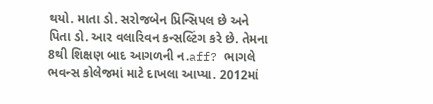થયો. માતા ડો. સરોજબેન પ્રિન્સિપલ છે અને પિતા ડો. આર વલારિવન કન્સલ્ટિંગ કરે છે. તેમના 8થી શિક્ષણ બાદ આગળની ન.aff? ભાગલે ભવન્સ કોલેજમાં માટે દાખલા આપ્યા. 2012માં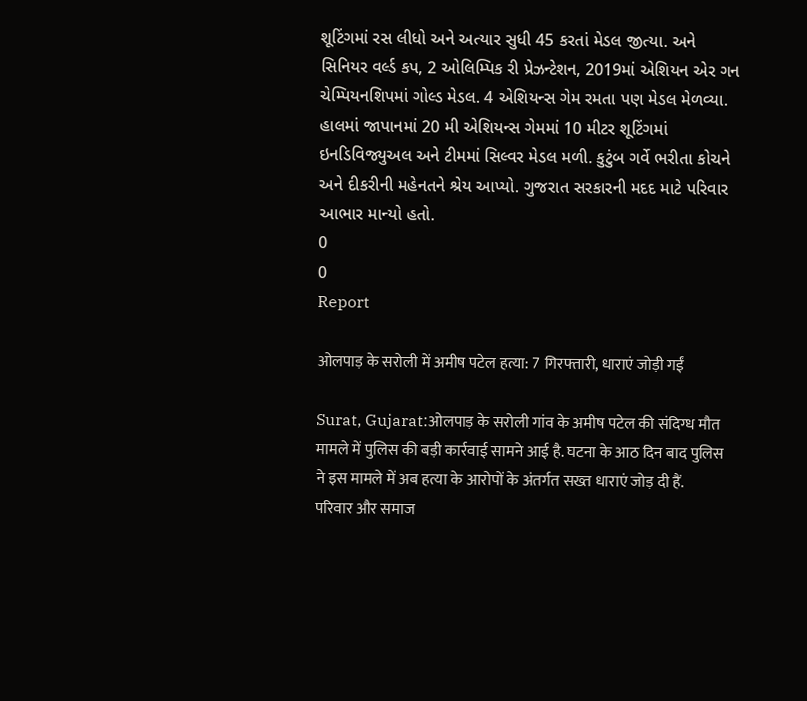શૂટિંગમાં રસ લીધો અને અત્યાર સુધી 45 કરતાં મેડલ જીત્યા. અને સિનિયર વર્લ્ડ કપ, 2 ઓલિમ્પિક રી પ્રેઝન્ટેશન, 2019માં એશિયન એર ગન ચેમ્પિયનશિપમાં ગોલ્ડ મેડલ. 4 એશિયન્સ ગેમ રમતા પણ મેડલ મેળવ્યા. હાલમાં જાપાનમાં 20 મી એશિયન્સ ગેમમાં 10 મીટર શૂટિંગમાં ઇનડિવિજ્યુઅલ અને ટીમમાં સિલ્વર મેડલ મળી. કુટુંબ ગર્વે ભરીતા કોચને અને દીકરીની મહેનતને શ્રેય આપ્યો. ગુજરાત સરકારની મદદ માટે પરિવાર આભાર માન્યો હતો.
0
0
Report

ओलपाड़ के सरोली में अमीष पटेल हत्या: 7 गिरफ्तारी, धाराएं जोड़ी गईं

Surat, Gujarat:ओलपाड़ के सरोली गांव के अमीष पटेल की संदिग्ध मौत मामले में पुलिस की बड़ी कार्रवाई सामने आई है. घटना के आठ दिन बाद पुलिस ने इस मामले में अब हत्या के आरोपों के अंतर्गत सख्त धाराएं जोड़ दी हैं. परिवार और समाज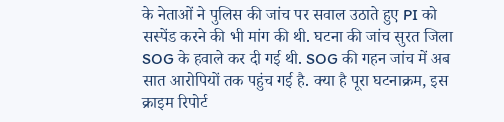के नेताओं ने पुलिस की जांच पर सवाल उठाते हुए PI को सस्पेंड करने की भी मांग की थी. घटना की जांच सुरत जिला SOG के हवाले कर दी गई थी. SOG की गहन जांच में अब सात आरोपियों तक पहुंच गई है. क्या है पूरा घटनाक्रम, इस क्राइम रिपोर्ट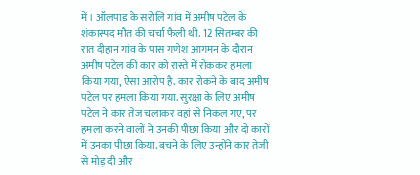में। ऑलपाड के सरोलि गांव में अमीष पटेल के शंकास्पद मौत की चर्चा फैली थी. 12 सितम्बर की रात दीहान गांव के पास गणेश आगमन के दौरान अमीष पटेल की कार को रास्ते में रोककर हमला किया गया, ऐसा आरोप है. कार रोकने के बाद अमीष पटेल पर हमला किया गया. सुरक्षा के लिए अमीष पटेल ने कार तेज चलाकर वहां से निकल गए, पर हमला करने वालों ने उनकी पीछा किया और दो कारों में उनका पीछा किया. बचने के लिए उन्होंने कार तेजी से मोड़ दी और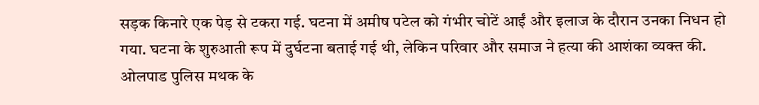सड़क किनारे एक पेड़ से टकरा गई. घटना में अमीष पटेल को गंभीर चोटें आईं और इलाज के दौरान उनका निधन हो गया. घटना के शुरुआती रूप में दुर्घटना बताई गई थी, लेकिन परिवार और समाज ने हत्या की आशंका व्यक्त की. ओलपाड पुलिस मथक के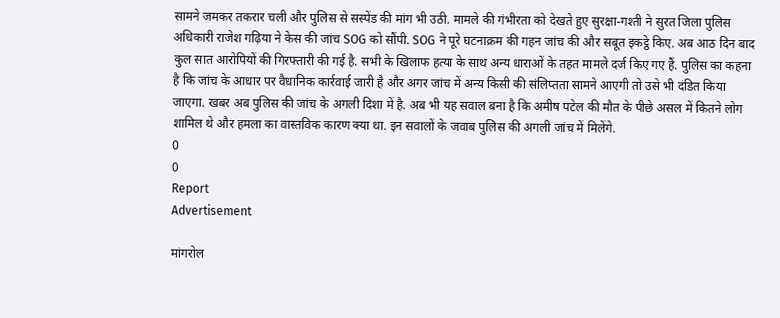सामने जमकर तकरार चली और पुलिस से सस्पेंड की मांग भी उठी. मामले की गंभीरता को देखते हुए सुरक्षा-गश्ती ने सुरत जिला पुलिस अधिकारी राजेश गढ़िया ने केस की जांच SOG को सौंपी. SOG ने पूरे घटनाक्रम की गहन जांच की और सबूत इकट्ठे किए. अब आठ दिन बाद कुल सात आरोपियों की गिरफ्तारी की गई है. सभी के खिलाफ हत्या के साथ अन्य धाराओं के तहत मामले दर्ज किए गए हैं. पुलिस का कहना है कि जांच के आधार पर वैधानिक कार्रवाई जारी है और अगर जांच में अन्य किसी की संलिप्तता सामने आएगी तो उसे भी दंडित किया जाएगा. खबर अब पुलिस की जांच के अगली दिशा में है. अब भी यह सवाल बना है कि अमीष पटेल की मौत के पीछे असल में कितने लोग शामिल थे और हमला का वास्तविक कारण क्या था. इन सवालों के जवाब पुलिस की अगली जांच में मिलेंगे.
0
0
Report
Advertisement

मांगरोल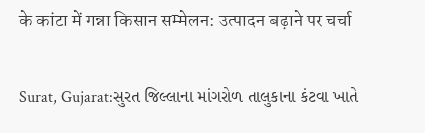के कांटा में गन्ना किसान सम्मेलन: उत्पादन बढ़ाने पर चर्चा

Surat, Gujarat:સુરત જિલ્લાના માંગરોળ તાલુકાના કંટવા ખાતે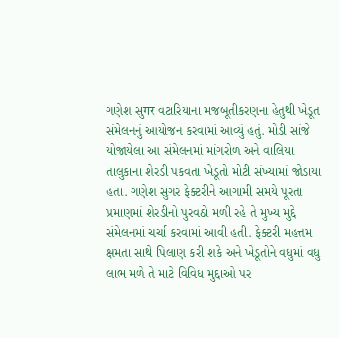ગણેશ સુगर વટારિયાના મજબૂતીકરણના હેતુથી ખેડૂત સંમેલનનું આયોજન કરવામાં આવ્યું હતું. મોડી સાંજે યોજાયેલા આ સંમેલનમાં માંગરોળ અને વાલિયા તાલુકાના શેરડી પકવતા ખેડૂતો મોટી સંખ્યામાં જોડાયા હતા. ગણેશ સુગર ફેક્ટરીને આગામી સમયે પૂરતા પ્રમાણમાં શેરડીનો પુરવઠો મળી રહે તે મુખ્ય મુદ્દે સંમેલનમાં ચર્ચા કરવામાં આવી હતી. ફેક્ટરી મહત્તમ ક્ષમતા સાથે પિલાણ કરી શકે અને ખેડૂતોને વધુમાં વધુ લાભ મળે તે માટે વિવિધ મુદ્દાઓ પર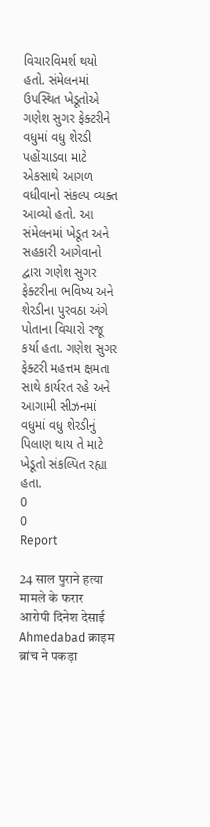વિચારવિમર્શ થયો હતો. સંમેલનમાં ઉપસ્થિત ખેડૂતોએ ગણેશ સુગર ફેક્ટરીને વધુમાં વધુ શેરડી પહોંચાડવા માટે એકસાથે આગળ વધીવાનો સંકલ્પ વ્યક્ત આવ્યો હતો. આ સંમેલનમાં ખેડૂત અને સહકારી આગેવાનો દ્વારા ગણેશ સુગર ફેક્ટરીના ભવિષ્ય અને શેરડીના પુરવઠા અંગે પોતાના વિચારો રજૂ કર્યા હતા. ગણેશ સુગર ફેક્ટરી મહત્તમ ક્ષમતા સાથે કાર્યરત રહે અને આગામી સીઝનમાં વધુમાં વધુ શેરડીનું પિલાણ થાય તે માટે ખેડૂતો સંકલ્પિત રહ્યા હતા.
0
0
Report

24 साल पुराने हत्या मामले के फरार आरोपी दिनेश देसाई Ahmedabad क्राइम ब्रांच ने पकड़ा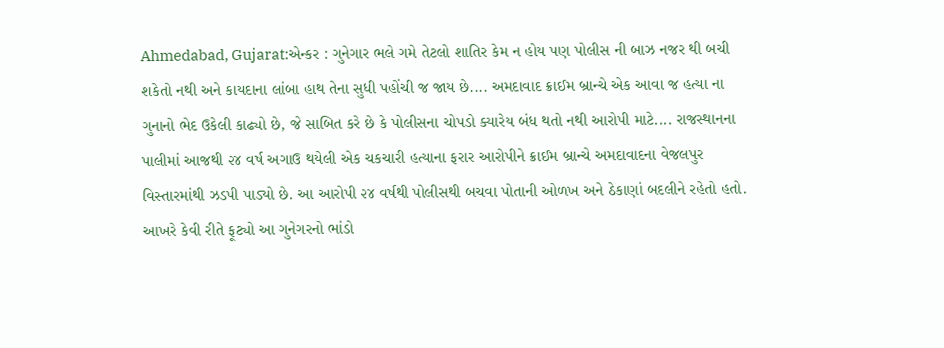Ahmedabad, Gujarat:એન્કર : ગુનેગાર ભલે ગમે તેટલો શાતિર કેમ ન હોય પણ પોલીસ ની બાઝ નજર થી બચી શકેતો નથી અને કાયદાના લાંબા હાથ તેના સુધી પહોંચી જ જાય છે.... અમદાવાદ ક્રાઈમ બ્રાન્ચે એક આવા જ હત્યા ના ગુનાનો ભેદ ઉકેલી કાઢ્યો છે, જે સાબિત કરે છે કે પોલીસના ચોપડો ક્યારેય બંધ થતો નથી આરોપી માટે.... રાજસ્થાનના પાલીમાં આજથી ૨૪ વર્ષ અગાઉ થયેલી એક ચકચારી હત્યાના ફરાર આરોપીને ક્રાઈમ બ્રાન્ચે અમદાવાદના વેજલપુર વિસ્તારમાંથી ઝડપી પાડ્યો છે. આ આરોપી ૨૪ વર્ષથી પોલીસથી બચવા પોતાની ઓળખ અને ઠેકાણાં બદલીને રહેતો હતો. આખરે કેવી રીતે ફૂટ્યો આ ગુનેગરનો ભાંડો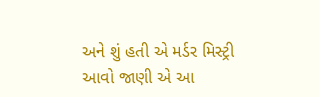અને શું હતી એ મર્ડર મિસ્ટ્રી આવો જાણી એ આ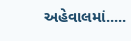અહેવાલમાં.....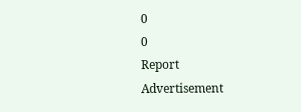0
0
Report
Advertisement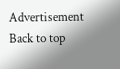Advertisement
Back to top